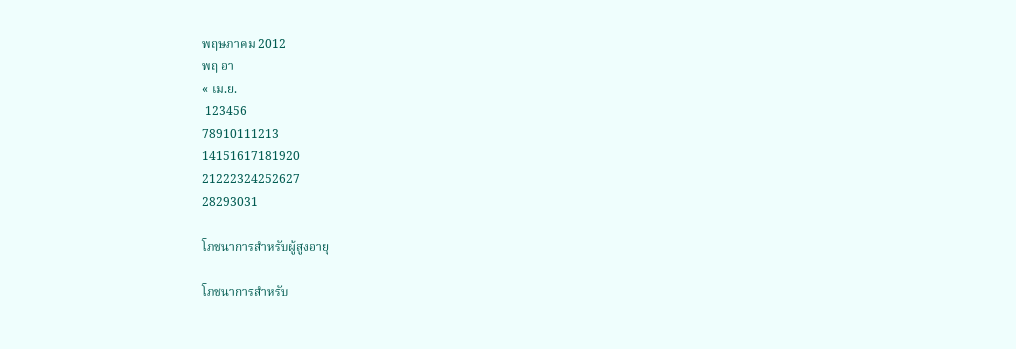พฤษภาคม 2012
พฤ อา
« เม.ย.
 123456
78910111213
14151617181920
21222324252627
28293031

โภชนาการสำหรับผู้สูงอายุ

โภชนาการสำหรับ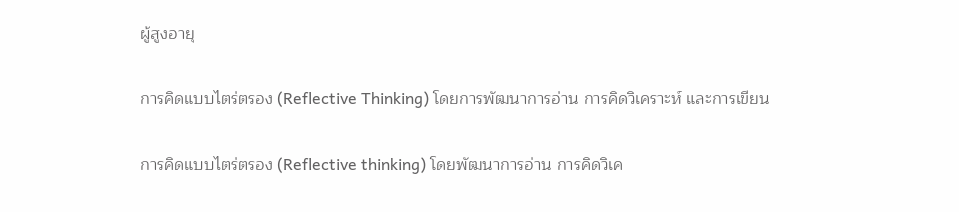ผู้สูงอายุ

การคิดแบบไตร่ตรอง (Reflective Thinking) โดยการพัฒนาการอ่าน การคิดวิเคราะห์ และการเขียน

การคิดแบบไตร่ตรอง (Reflective thinking) โดยพัฒนาการอ่าน การคิดวิเค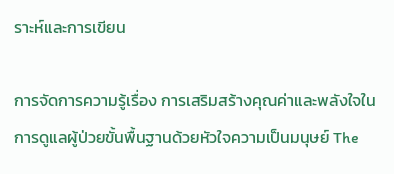ราะห์และการเขียน

การจัดการความรู้เรื่อง การเสริมสร้างคุณค่าและพลังใจในการดูแลผู้ป่วยขั้นพื้นฐานด้วยหัวใจความเป็นมนุษย์ The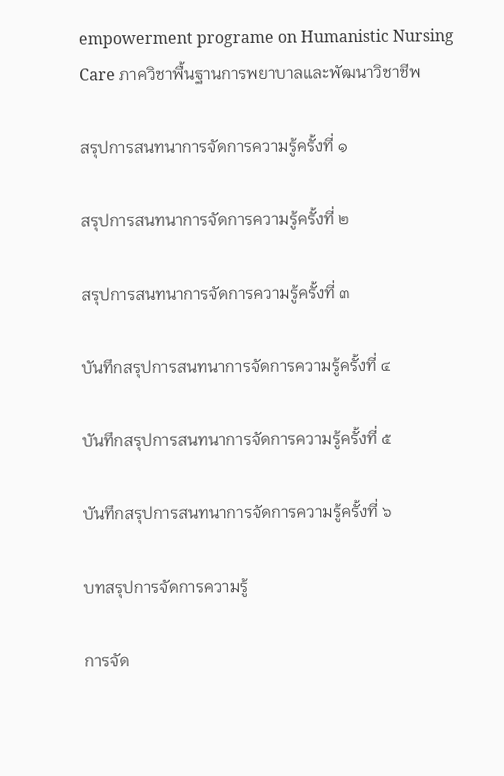empowerment programe on Humanistic Nursing Care ภาควิชาพื้นฐานการพยาบาลและพัฒนาวิชาชีพ

สรุปการสนทนาการจัดการความรู้ครั้งที่ ๑

สรุปการสนทนาการจัดการความรู้ครั้งที่ ๒

สรุปการสนทนาการจัดการความรู้ครั้งที่ ๓

บันทึกสรุปการสนทนาการจัดการความรู้ครั้งที่ ๔

บันทึกสรุปการสนทนาการจัดการความรู้ครั้งที่ ๕

บันทึกสรุปการสนทนาการจัดการความรู้ครั้งที่ ๖

บทสรุปการจัดการความรู้

การจัด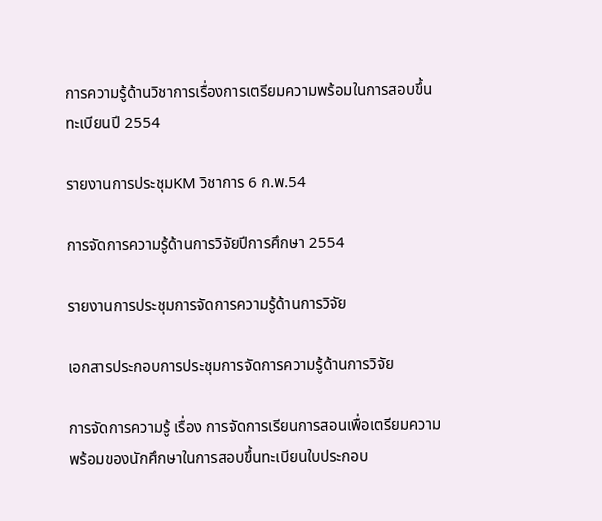การความรู้ด้านวิชาการเรื่องการเตรียมความพร้อมในการสอบขึ้นทะเบียนปี 2554

รายงานการประชุมKM วิชาการ 6 ก.พ.54

การจัดการความรู้ด้านการวิจัยปีการศึกษา 2554

รายงานการประชุมการจัดการความรู้ด้านการวิจัย

เอกสารประกอบการประชุมการจัดการความรู้ด้านการวิจัย

การจัดการความรู้ เรื่อง การจัดการเรียนการสอนเพื่อเตรียมความพร้อมของนักศึกษาในการสอบขึ้นทะเบียนใบประกอบ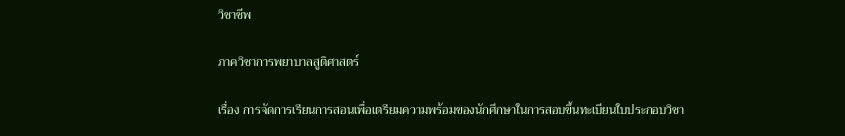วิชาชีพ

ภาควิชาการพยาบาลสูติศาสตร์

เรื่อง การจัดการเรียนการสอนเพื่อเตรียมความพร้อมของนักศึกษาในการสอบขึ้นทะเบียนใบประกอบวิชา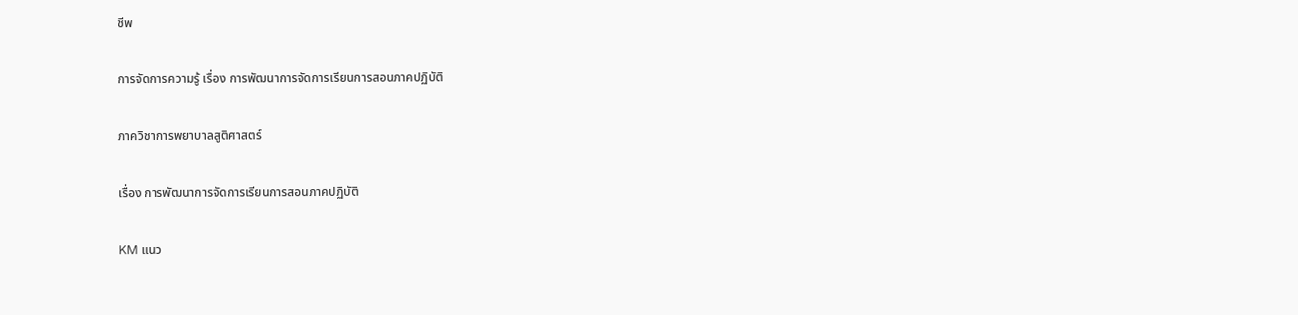ชีพ

การจัดการความรู้ เรื่อง การพัฒนาการจัดการเรียนการสอนภาคปฏิบัติ

ภาควิชาการพยาบาลสูติศาสตร์

เรื่อง การพัฒนาการจัดการเรียนการสอนภาคปฏิบัติ

KM แนว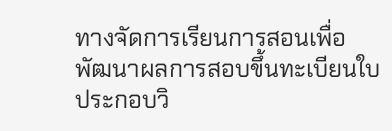ทางจัดการเรียนการสอนเพื่อพัฒนาผลการสอบขึ้นทะเบียนใบประกอบวิ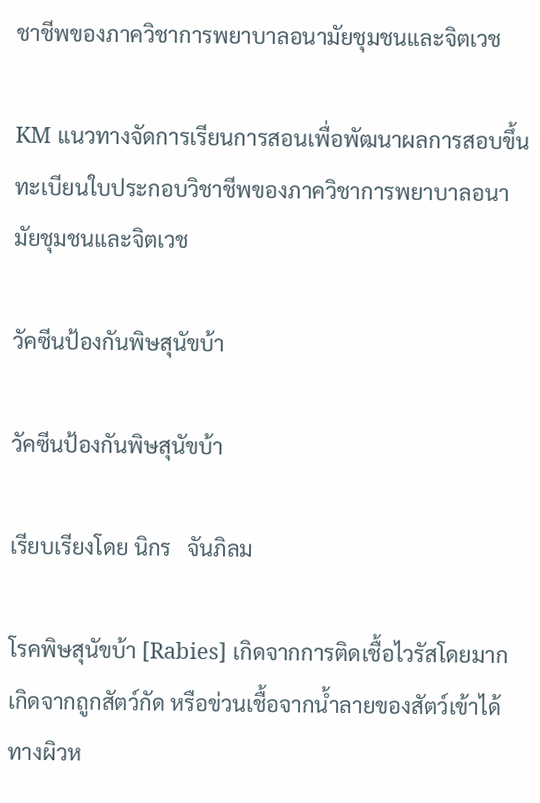ชาชีพของภาควิชาการพยาบาลอนามัยชุมชนและจิตเวช

KM แนวทางจัดการเรียนการสอนเพื่อพัฒนาผลการสอบขึ้นทะเบียนใบประกอบวิชาชีพของภาควิชาการพยาบาลอนามัยชุมชนและจิตเวช

วัคซีนป้องกันพิษสุนัขบ้า

วัคซีนป้องกันพิษสุนัขบ้า

เรียบเรียงโดย นิกร   จันภิลม

โรคพิษสุนัขบ้า [Rabies] เกิดจากการติดเชื้อไวรัสโดยมากเกิดจากถูกสัตว์กัด หรือข่วนเชื้อจากน้ำลายของสัตว์เข้าได้ทางผิวห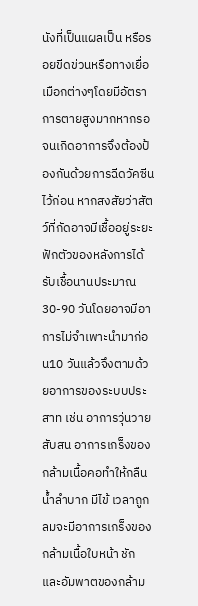นังที่เป็นแผลเป็น หรือรอยขีดข่วนหรือทางเยื่อเมือกต่างๆโดยมีอัตราการตายสูงมากหากรอจนเกิดอาการจึงต้องป้องกันด้วยการฉีดวัคซีนไว้ก่อน หากสงสัยว่าสัตว์ที่กัดอาจมีเชื้ออยู่ระยะฟักตัวของหลังการได้รับเชื้อนานประมาณ30-90 วันโดยอาจมีอาการไม่จำเพาะนำมาก่อน10 วันแล้วจึงตามด้วยอาการของระบบประสาท เช่น อาการวุ่นวาย สับสน อาการเกร็งของกล้ามเนื้อคอทำให้กลืนน้ำลำบาก มีไข้ เวลาถูกลมจะมีอาการเกร็งของกล้ามเนื้อใบหน้า ชัก และอัมพาตของกล้าม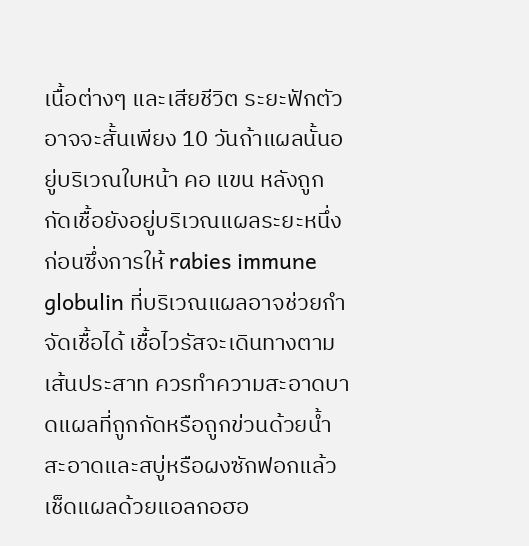เนื้อต่างๆ และเสียชีวิต ระยะฟักตัวอาจจะสั้นเพียง 10 วันถ้าแผลนั้นอยู่บริเวณใบหน้า คอ แขน หลังถูกกัดเชื้อยังอยู่บริเวณแผลระยะหนึ่งก่อนซึ่งการให้ rabies immune globulin ที่บริเวณแผลอาจช่วยกำจัดเชื้อได้ เชื้อไวรัสจะเดินทางตามเส้นประสาท ควรทำความสะอาดบาดแผลที่ถูกกัดหรือถูกข่วนด้วยน้ำสะอาดและสบู่หรือผงซักฟอกแล้วเช็ดแผลด้วยแอลกอฮอ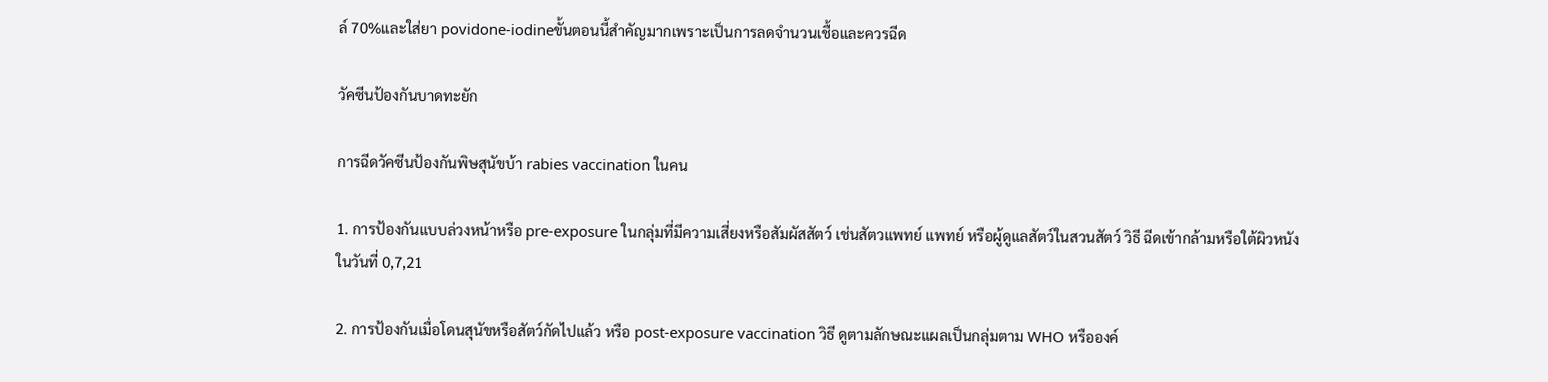ล์ 70%และใส่ยา povidone-iodineขั้นตอนนี้สำคัญมากเพราะเป็นการลดจำนวนเชื้อและควรฉีด

วัคซีนป้องกันบาดทะยัก

การฉีดวัคซีนป้องกันพิษสุนัขบ้า rabies vaccination ในคน

1. การป้องกันแบบล่วงหน้าหรือ pre-exposure ในกลุ่มที่มีความเสี่ยงหรือสัมผัสสัตว์ เช่นสัตวแพทย์ แพทย์ หรือผู้ดูแลสัตว์ในสวนสัตว์ วิธี ฉีดเข้ากล้ามหรือใต้ผิวหนังในวันที่ 0,7,21

2. การป้องกันเมื่อโดนสุนัขหรือสัตว์กัดไปแล้ว หรือ post-exposure vaccination วิธี ดูตามลักษณะแผลเป็นกลุ่มตาม WHO หรือองค์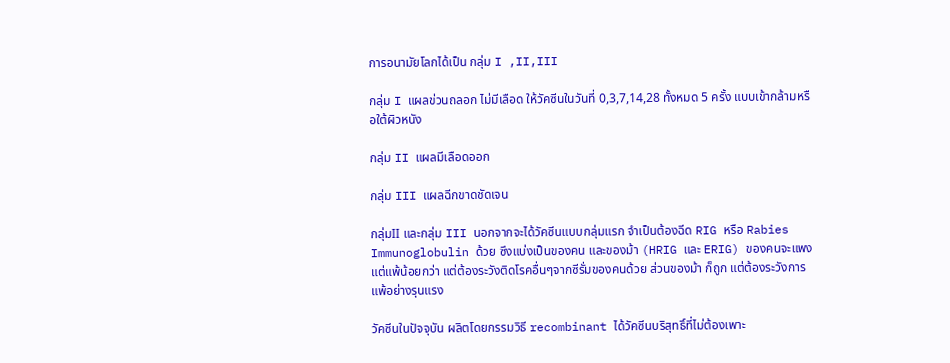การอนามัยโลกได้เป็น กลุ่ม I ,II,III

กลุ่ม I แผลข่วนถลอก ไม่มีเลือด ให้วัคซีนในวันที่ 0,3,7,14,28 ทั้งหมด 5 ครั้ง แบบเข้ากล้ามหรือใต้ผิวหนัง

กลุ่ม II แผลมีเลือดออก

กลุ่ม III แผลฉีกขาดชัดเจน

กลุ่มII และกลุ่ม III นอกจากจะได้วัคซีนแบบกลุ่มแรก จำเป็นต้องฉีด RIG หรือ Rabies Immunoglobulin ด้วย ซึงแบ่งเป็นของคน และของม้า (HRIG และ ERIG) ของคนจะแพง แต่แพ้น้อยกว่า แต่ต้องระวังติดโรคอื่นๆจากซีรั่มของคนด้วย ส่วนของม้า ก็ถูก แต่ต้องระวังการแพ้อย่างรุนแรง

วัคซีนในปัจจุบัน ผลิตโดยกรรมวิธี recombinant ได้วัคซีนบริสุทธิ์ที่ไม่ต้องเพาะ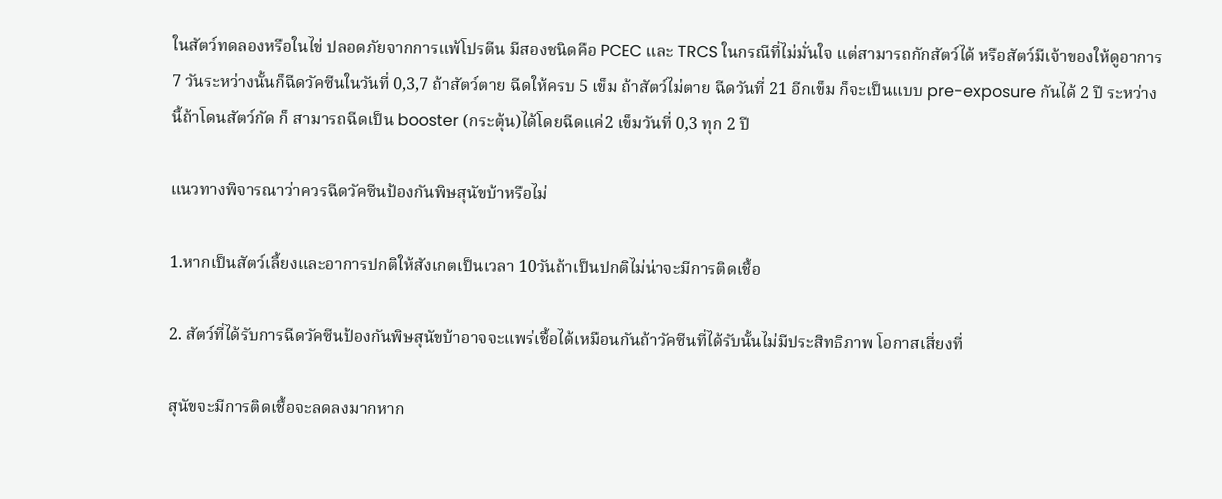ในสัตว์ทดลองหรือในไข่ ปลอดภัยจากการแพ้โปรตีน มีสองชนิดคือ PCEC และ TRCS ในกรณีที่ไม่มั่นใจ แต่สามารถกักสัตว์ได้ หรือสัตว์มีเจ้าของให้ดูอาการ 7 วันระหว่างนั้นก็ฉีดวัคซีนในวันที่ 0,3,7 ถ้าสัตว์ตาย ฉีดให้ครบ 5 เข็ม ถ้าสัตว์ไม่ตาย ฉีดวันที่ 21 อีกเข็ม ก็จะเป็นแบบ pre-exposure กันได้ 2 ปี ระหว่างนี้ถ้าโดนสัตว์กัด ก็ สามารถฉีดเป็น booster (กระตุ้น)ได้โดยฉีดแค่2 เข็มวันที่ 0,3 ทุก 2 ปี

แนวทางพิจารณาว่าควรฉีดวัคซีนป้องกันพิษสุนัขบ้าหรือไม่

1.หากเป็นสัตว์เลี้ยงและอาการปกติให้สังเกตเป็นเวลา 10วันถ้าเป็นปกติไม่น่าจะมีการติดเชื้อ

2. สัตว์ที่ได้รับการฉีดวัคซีนป้องกันพิษสุนัขบ้าอาจจะแพร่เชื้อได้เหมือนกันถ้าวัคซีนที่ได้รับนั้นไม่มีประสิทธิภาพ โอกาสเสี่ยงที่

สุนัขจะมีการติดเชื้อจะลดลงมากหาก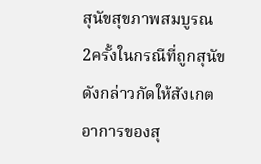สุนัขสุขภาพสมบูรณ 2ครั้งในกรณีที่ถูกสุนัขดังกล่าวกัดให้สังเกตอาการของสุ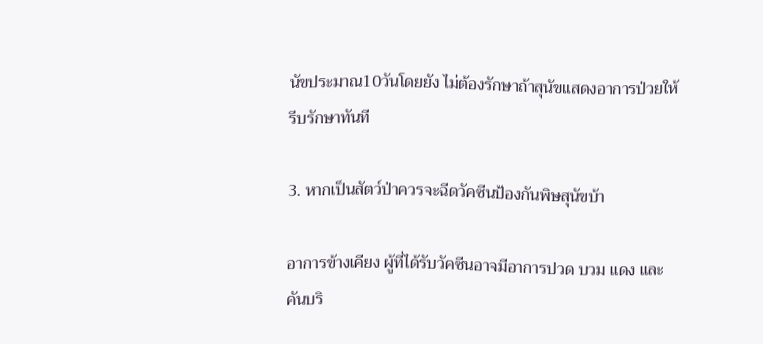นัขประมาณ10วันโดยยัง ไม่ต้องรักษาถ้าสุนัขแสดงอาการป่วยให้รีบรักษาทันที

3. หากเป็นสัตว์ป่าควรจะฉีดวัคซีนป้องกันพิษสุนัขบ้า

อาการข้างเคียง ผู้ที่ได้รับวัคซีนอาจมีอาการปวด บวม แดง และคันบริ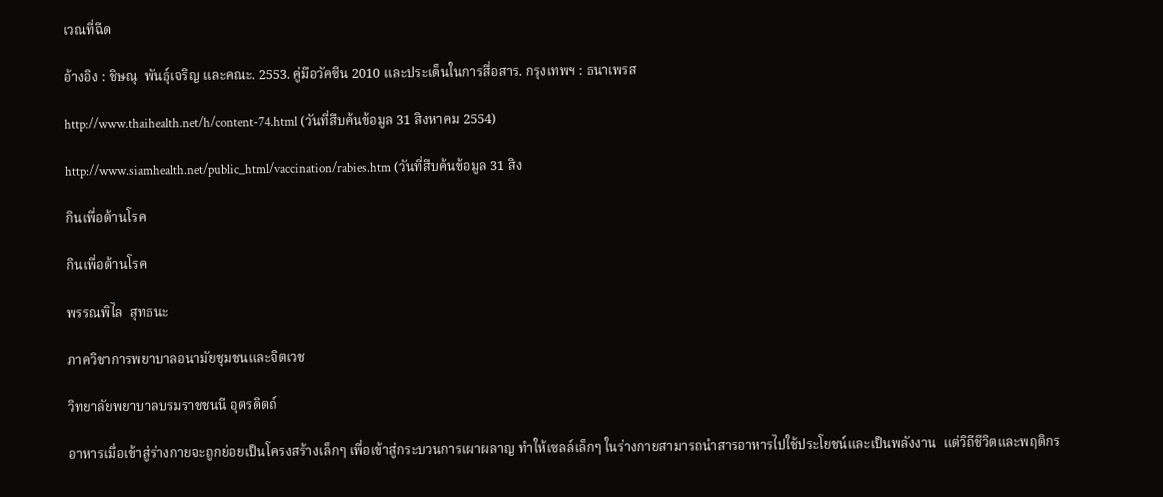เวณที่ฉีด

อ้างอิง : ชิษณุ  พันธุ์เจริญ และคณะ. 2553. คู่มือวัคซีน 2010 และประเด็นในการสื่อสาร. กรุงเทพฯ : ธนาเพรส

http://www.thaihealth.net/h/content-74.html (วันที่สืบค้นข้อมูล 31 สิงหาคม 2554)

http://www.siamhealth.net/public_html/vaccination/rabies.htm (วันที่สืบค้นข้อมูล 31 สิง

กินเพื่อต้านโรค

กินเพื่อต้านโรค

พรรณพิไล  สุทธนะ

ภาควิชาการพยาบาลอนามัยชุมชนและจิตเวช

วิทยาลัยพยาบาลบรมราชชนนี อุตรดิตถ์

อาหารเมื่อเข้าสู่ร่างกายจะถูกย่อยเป็นโครงสร้างเล็กๆ เพื่อเข้าสู่กระบวนการเผาผลาญ ทำให้เซลล์เล็กๆ ในร่างกายสามารถนำสารอาหารไปใช้ประโยชน์และเป็นพลังงาน  แต่วิถีชีวิตและพฤติกร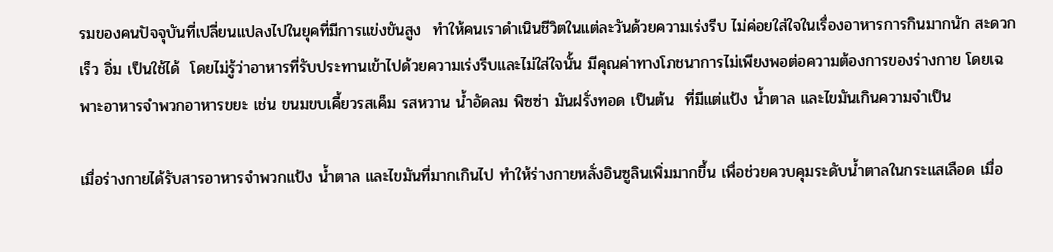รมของคนปัจจุบันที่เปลี่ยนแปลงไปในยุคที่มีการแข่งขันสูง  ทำให้คนเราดำเนินชีวิตในแต่ละวันด้วยความเร่งรีบ ไม่ค่อยใส่ใจในเรื่องอาหารการกินมากนัก สะดวก เร็ว อิ่ม เป็นใช้ได้  โดยไม่รู้ว่าอาหารที่รับประทานเข้าไปด้วยความเร่งรีบและไม่ใส่ใจนั้น มีคุณค่าทางโภชนาการไม่เพียงพอต่อความต้องการของร่างกาย โดยเฉพาะอาหารจำพวกอาหารขยะ เช่น ขนมขบเคี้ยวรสเค็ม รสหวาน น้ำอัดลม พิซซ่า มันฝรั่งทอด เป็นต้น  ที่มีแต่แป้ง น้ำตาล และไขมันเกินความจำเป็น

เมื่อร่างกายได้รับสารอาหารจำพวกแป้ง น้ำตาล และไขมันที่มากเกินไป ทำให้ร่างกายหลั่งอินซูลินเพิ่มมากขึ้น เพื่อช่วยควบคุมระดับน้ำตาลในกระแสเลือด เมื่อ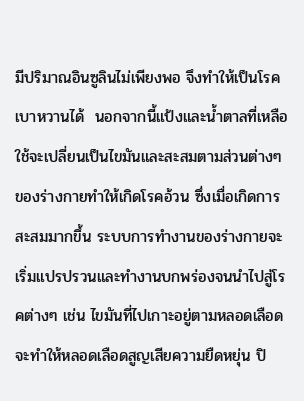มีปริมาณอินซูลินไม่เพียงพอ จึงทำให้เป็นโรคเบาหวานได้  นอกจากนี้แป้งและน้ำตาลที่เหลือใช้จะเปลี่ยนเป็นไขมันและสะสมตามส่วนต่างๆ ของร่างกายทำให้เกิดโรคอ้วน ซึ่งเมื่อเกิดการสะสมมากขึ้น ระบบการทำงานของร่างกายจะเริ่มแปรปรวนและทำงานบกพร่องจนนำไปสู่โรคต่างๆ เช่น ไขมันที่ไปเกาะอยู่ตามหลอดเลือดจะทำให้หลอดเลือดสูญเสียความยืดหยุ่น ปิ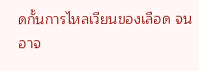ดกั้นการไหลเวียนของเลือด จนอาจ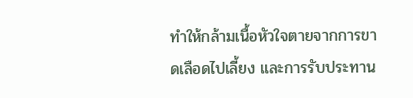ทำให้กล้ามเนื้อหัวใจตายจากการขาดเลือดไปเลี้ยง และการรับประทาน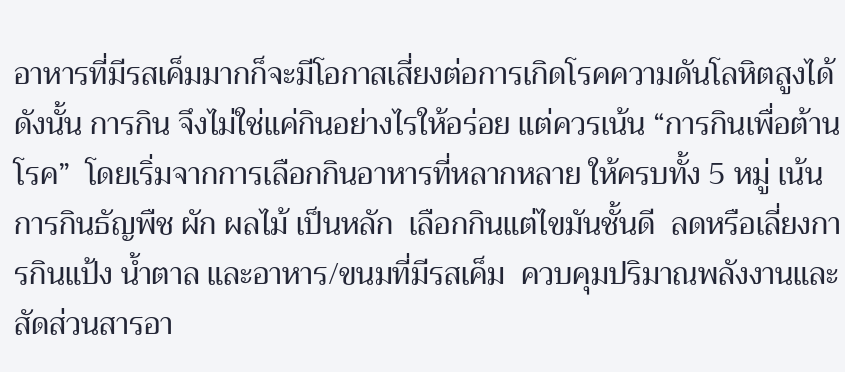อาหารที่มีรสเค็มมากก็จะมีโอกาสเสี่ยงต่อการเกิดโรคความดันโลหิตสูงได้  ดังนั้น การกิน จึงไม่ใช่แค่กินอย่างไรให้อร่อย แต่ควรเน้น “การกินเพื่อต้านโรค”  โดยเริ่มจากการเลือกกินอาหารที่หลากหลาย ให้ครบทั้ง 5 หมู่ เน้นการกินธัญพืช ผัก ผลไม้ เป็นหลัก  เลือกกินแต่ไขมันชั้นดี  ลดหรือเลี่ยงการกินแป้ง น้ำตาล และอาหาร/ขนมที่มีรสเค็ม  ควบคุมปริมาณพลังงานและสัดส่วนสารอา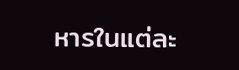หารในแต่ละ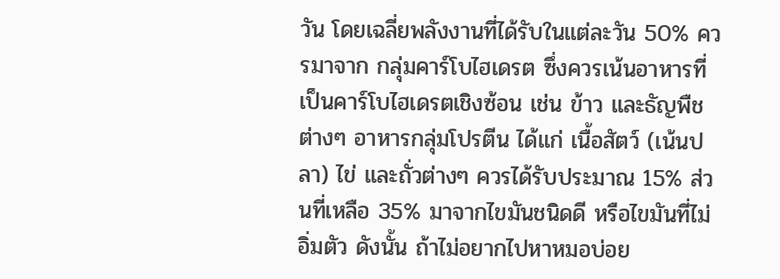วัน โดยเฉลี่ยพลังงานที่ได้รับในแต่ละวัน 50% ควรมาจาก กลุ่มคาร์โบไฮเดรต ซึ่งควรเน้นอาหารที่เป็นคาร์โบไฮเดรตเชิงซ้อน เช่น ข้าว และธัญพืชต่างๆ อาหารกลุ่มโปรตีน ได้แก่ เนื้อสัตว์ (เน้นปลา) ไข่ และถั่วต่างๆ ควรได้รับประมาณ 15% ส่วนที่เหลือ 35% มาจากไขมันชนิดดี หรือไขมันที่ไม่อิ่มตัว ดังนั้น ถ้าไม่อยากไปหาหมอบ่อย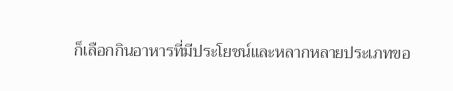ก็เลือกกินอาหารที่มีประโยชน์และหลากหลายประเภทขอ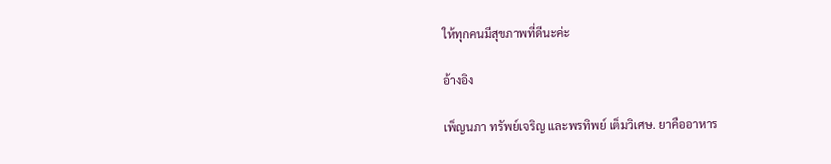ให้ทุกคนมีสุขภาพที่ดีนะค่ะ

อ้างอิง

เพ็ญนภา ทรัพย์เจริญ และพรทิพย์ เต็มวิเศษ. ยาคืออาหาร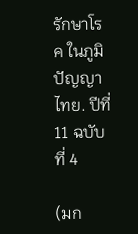รักษาโรค ในภูมิปัญญาไทย. ปีที่ 11 ฉบับที่ 4

(มก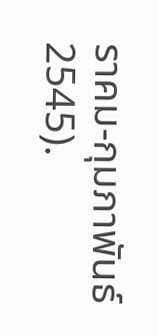ราคม-กุมภาพันธ์ 2545).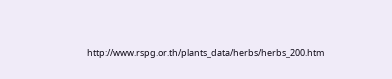http://www.rspg.or.th/plants_data/herbs/herbs_200.htm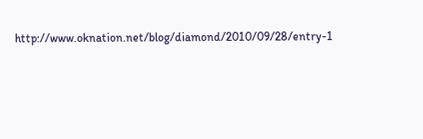http://www.oknation.net/blog/diamond/2010/09/28/entry-1